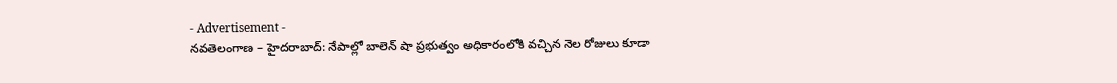- Advertisement -
నవతెలంగాణ – హైదరాబాద్: నేపాల్లో బాలెన్ షా ప్రభుత్వం అధికారంలోకి వచ్చిన నెల రోజులు కూడా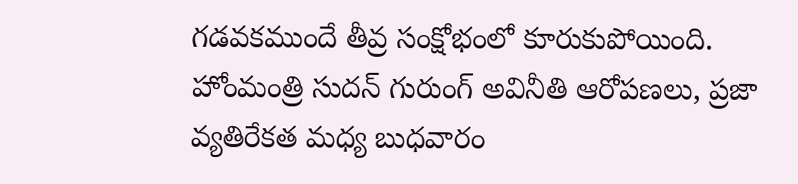గడవకముందే తీవ్ర సంక్షోభంలో కూరుకుపోయింది. హోంమంత్రి సుదన్ గురుంగ్ అవినీతి ఆరోపణలు, ప్రజా వ్యతిరేకత మధ్య బుధవారం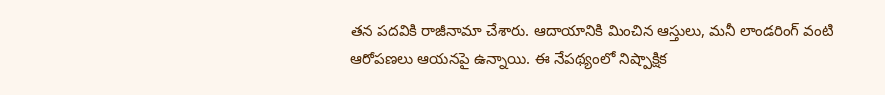తన పదవికి రాజీనామా చేశారు. ఆదాయానికి మించిన ఆస్తులు, మనీ లాండరింగ్ వంటి ఆరోపణలు ఆయనపై ఉన్నాయి. ఈ నేపథ్యంలో నిష్పాక్షిక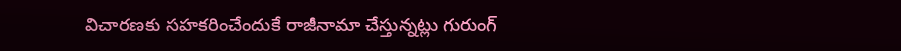విచారణకు సహకరించేందుకే రాజీనామా చేస్తున్నట్లు గురుంగ్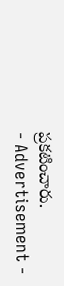ప్రకటించారు.
- Advertisement -